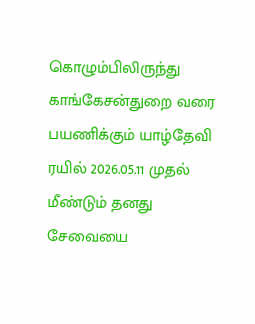கொழும்பிலிருந்து காங்கேசன்துறை வரை பயணிக்கும் யாழ்தேவி ரயில் 2026.05.11 முதல் மீண்டும் தனது சேவையை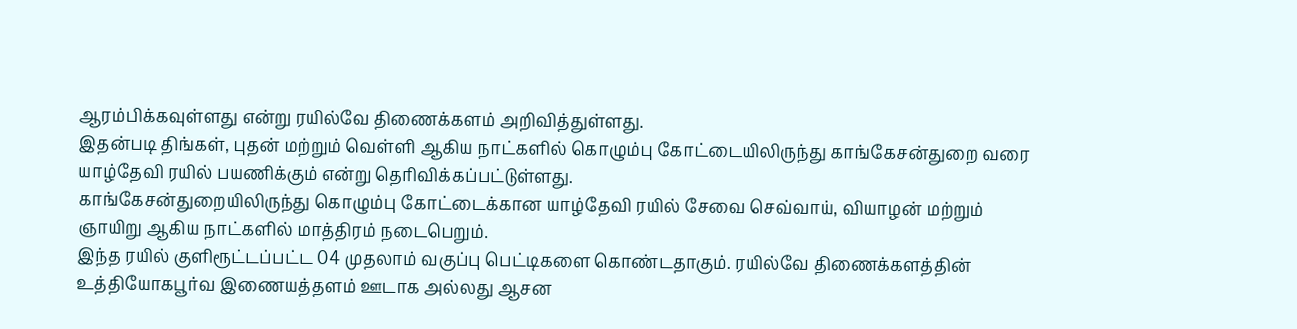ஆரம்பிக்கவுள்ளது என்று ரயில்வே திணைக்களம் அறிவித்துள்ளது.
இதன்படி திங்கள், புதன் மற்றும் வெள்ளி ஆகிய நாட்களில் கொழும்பு கோட்டையிலிருந்து காங்கேசன்துறை வரை யாழ்தேவி ரயில் பயணிக்கும் என்று தெரிவிக்கப்பட்டுள்ளது.
காங்கேசன்துறையிலிருந்து கொழும்பு கோட்டைக்கான யாழ்தேவி ரயில் சேவை செவ்வாய், வியாழன் மற்றும் ஞாயிறு ஆகிய நாட்களில் மாத்திரம் நடைபெறும்.
இந்த ரயில் குளிரூட்டப்பட்ட 04 முதலாம் வகுப்பு பெட்டிகளை கொண்டதாகும். ரயில்வே திணைக்களத்தின் உத்தியோகபூர்வ இணையத்தளம் ஊடாக அல்லது ஆசன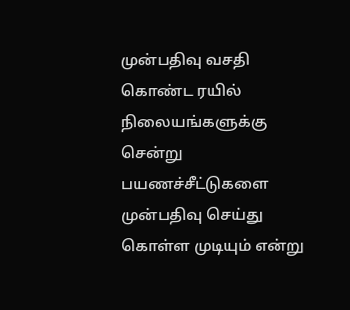முன்பதிவு வசதி கொண்ட ரயில் நிலையங்களுக்கு சென்று பயணச்சீட்டுகளை முன்பதிவு செய்து கொள்ள முடியும் என்று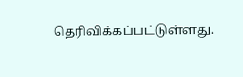தெரிவிக்கப்பட்டுள்ளது.